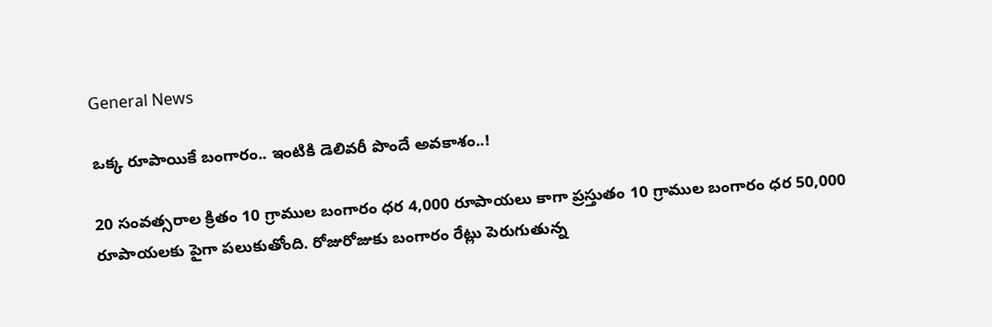General News

ఒక్క రూపాయికే బంగారం.. ఇంటికి డెలివరీ పొందే అవకాశం..!

20 సంవత్సరాల క్రితం 10 గ్రాముల బంగారం ధర 4,000 రూపాయలు కాగా ప్రస్తుతం 10 గ్రాముల బంగారం ధర 50,000 రూపాయలకు పైగా పలుకుతోంది. రోజురోజుకు బంగారం రేట్లు పెరుగుతున్న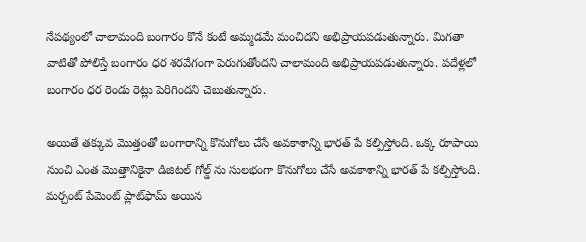నేపథ్యంలో చాలామంది బంగారం కొనే కంటే అమ్మడమే మంచిదని అభిప్రాయపడుతున్నారు. మిగతా వాటితో పోలిస్తే బంగారం ధర శరవేగంగా పెరుగుతోందని చాలామంది అభిప్రాయపడుతున్నారు. పదేళ్లలో బంగారం ధర రెండు రెట్లు పెరిగిందని చెబుతున్నారు.

అయితే తక్కువ మొత్తంతో బంగారాన్ని కొనుగోలు చేసే అవకాశాన్ని భారత్ పే కల్పిస్తోంది. ఒక్క రూపాయి నుంచి ఎంత మొత్తానికైనా డిజిటల్ గోల్డ్ ను సులభంగా కొనుగోలు చేసే అవకాశాన్ని భారత్ పే కల్పిస్తోంది. మర్చంట్ పేమెంట్ ప్లాట్‌ఫామ్ అయిన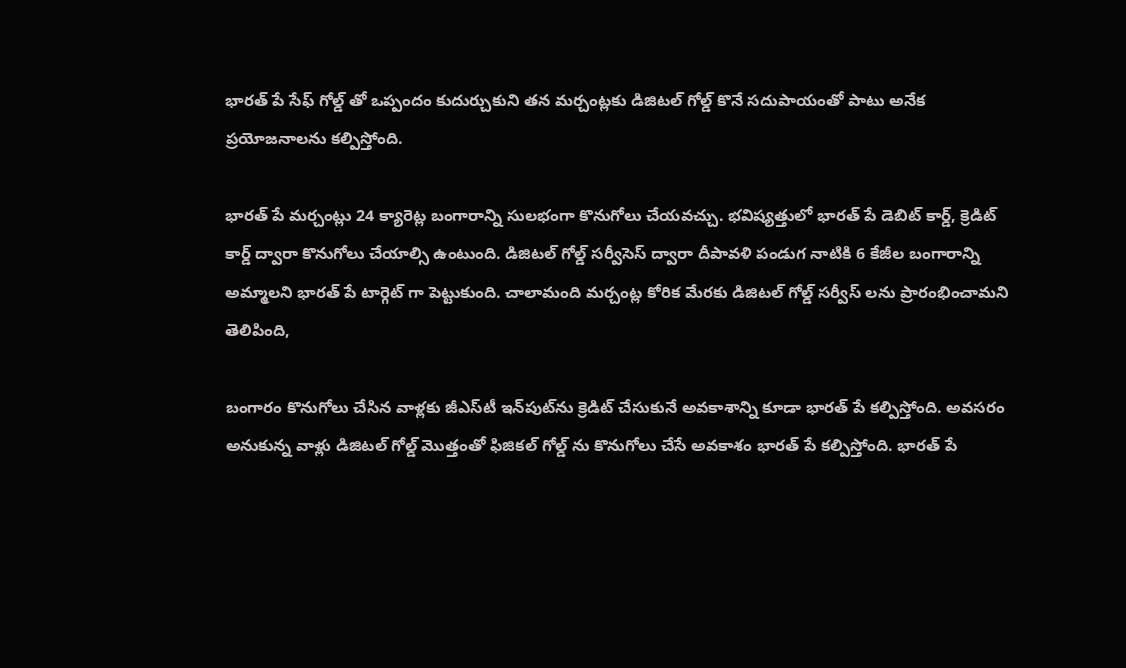భారత్ పే సేఫ్ గోల్డ్ తో ఒప్పందం కుదుర్చుకుని తన మర్చంట్లకు డిజిటల్ గోల్డ్ కొనే సదుపాయంతో పాటు అనేక ప్రయోజనాలను కల్పిస్తోంది.

భారత్ పే మర్చంట్లు 24 క్యారెట్ల బంగారాన్ని సులభంగా కొనుగోలు చేయవచ్చు. భవిష్యత్తులో భారత్ పే డెబిట్ కార్డ్, క్రెడిట్ కార్డ్ ద్వారా కొనుగోలు చేయాల్సి ఉంటుంది. డిజిటల్ గోల్డ్ సర్వీసెస్ ద్వారా దీపావళి పండుగ నాటికి 6 కేజీల బంగారాన్ని అమ్మాలని భారత్ పే టార్గెట్ గా పెట్టుకుంది. చాలామంది మర్చంట్ల కోరిక మేరకు డిజిటల్ గోల్డ్ సర్వీస్ లను ప్రారంభించామని తెలిపింది,

బంగారం కొనుగోలు చేసిన వాళ్లకు జీఎస్‌టీ ఇన్‌పుట్‌ను క్రెడిట్ చేసుకునే అవకాశాన్ని కూడా భారత్ పే కల్పిస్తోంది. అవసరం అనుకున్న వాళ్లు డిజిటల్ గోల్డ్ మొత్తంతో ఫిజికల్ గోల్డ్ ను కొనుగోలు చేసే అవకాశం భారత్ పే కల్పిస్తోంది. భారత్ పే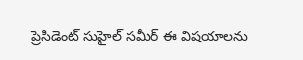ప్రెసిడెంట్ సుహైల్ సమీర్ ఈ విషయాలను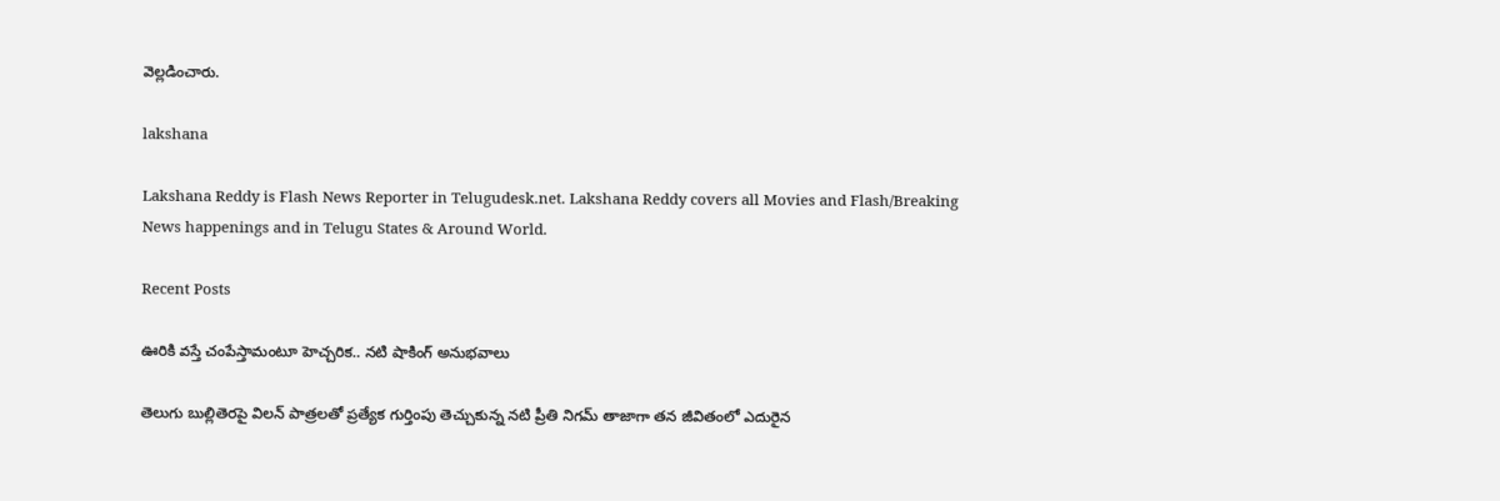వెల్లడించారు.

lakshana

Lakshana Reddy is Flash News Reporter in Telugudesk.net. Lakshana Reddy covers all Movies and Flash/Breaking News happenings and in Telugu States & Around World.

Recent Posts

ఊరికి వస్తే చంపేస్తామంటూ హెచ్చరిక.. నటి షాకింగ్ అనుభవాలు

తెలుగు బుల్లితెరపై విలన్ పాత్రలతో ప్రత్యేక గుర్తింపు తెచ్చుకున్న నటి ప్రీతి నిగమ్ తాజాగా తన జీవితంలో ఎదురైన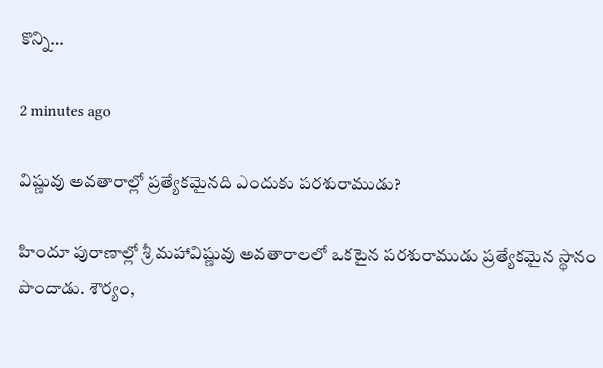కొన్ని…

2 minutes ago

విష్ణువు అవతారాల్లో ప్రత్యేకమైనది ఎందుకు పరశురాముడు?

హిందూ పురాణాల్లో శ్రీ మహావిష్ణువు అవతారాలలో ఒకటైన పరశురాముడు ప్రత్యేకమైన స్థానం పొందాడు. శౌర్యం,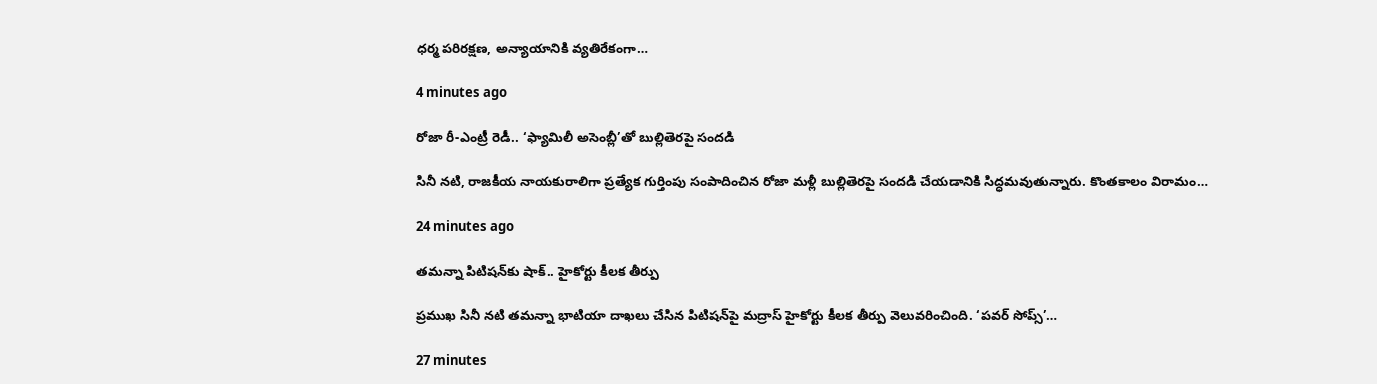ధర్మ పరిరక్షణ, అన్యాయానికి వ్యతిరేకంగా…

4 minutes ago

రోజా రీ-ఎంట్రీ రెడీ.. ‘ఫ్యామిలీ అసెంబ్లీ’తో బుల్లితెరపై సందడి

సినీ నటి, రాజకీయ నాయకురాలిగా ప్రత్యేక గుర్తింపు సంపాదించిన రోజా మళ్లీ బుల్లితెరపై సందడి చేయడానికి సిద్ధమవుతున్నారు. కొంతకాలం విరామం…

24 minutes ago

తమన్నా పిటిషన్‌కు షాక్.. హైకోర్టు కీలక తీర్పు

ప్రముఖ సినీ నటి తమన్నా భాటియా దాఖలు చేసిన పిటిషన్‌పై మద్రాస్ హైకోర్టు కీలక తీర్పు వెలువరించింది. ‘పవర్ సోప్స్’…

27 minutes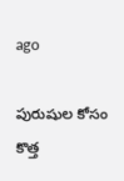ago

పురుషుల కోసం కొత్త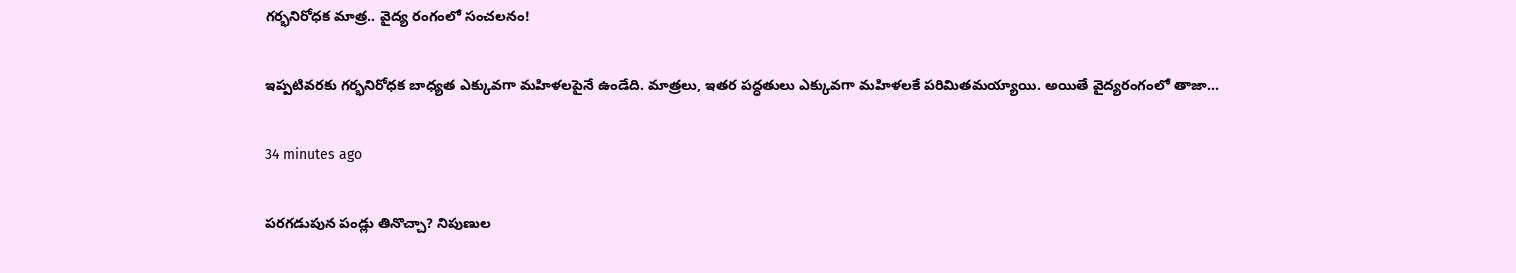గర్భనిరోధక మాత్ర.. వైద్య రంగంలో సంచలనం!

ఇప్పటివరకు గర్భనిరోధక బాధ్యత ఎక్కువగా మహిళలపైనే ఉండేది. మాత్రలు, ఇతర పద్ధతులు ఎక్కువగా మహిళలకే పరిమితమయ్యాయి. అయితే వైద్యరంగంలో తాజా…

34 minutes ago

పరగడుపున పండ్లు తినొచ్చా? నిపుణుల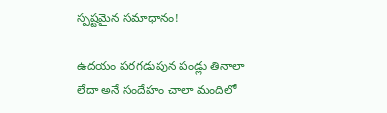స్పష్టమైన సమాధానం!

ఉదయం పరగడుపున పండ్లు తినాలా లేదా అనే సందేహం చాలా మందిలో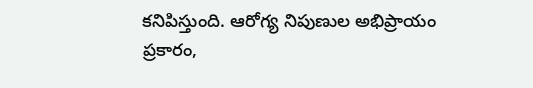కనిపిస్తుంది. ఆరోగ్య నిపుణుల అభిప్రాయం ప్రకారం,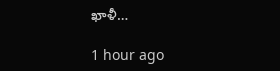ఖాళీ…

1 hour ago